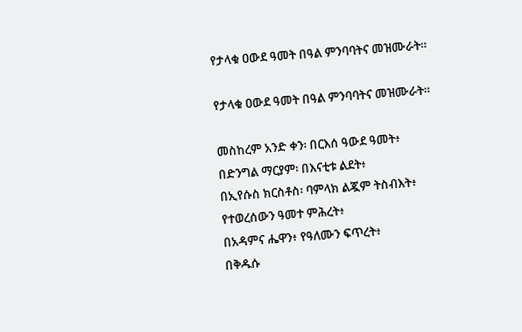የታላቁ ዐውደ ዓመት በዓል ምንባባትና መዝሙራት።

የታላቁ ዐውደ ዓመት በዓል ምንባባትና መዝሙራት።

መስከረም አንድ ቀን፡ በርእሰ ዓውደ ዓመት፥
በድንግል ማርያም፡ በእናቲቱ ልደት፥
በኢየሱስ ክርስቶስ፡ ባምላክ ልጇም ትስብእት፥
የተወረሰውን ዓመተ ምሕረት፥
በአዳምና ሔዋን፥ የዓለሙን ፍጥረት፥
በቅዱሱ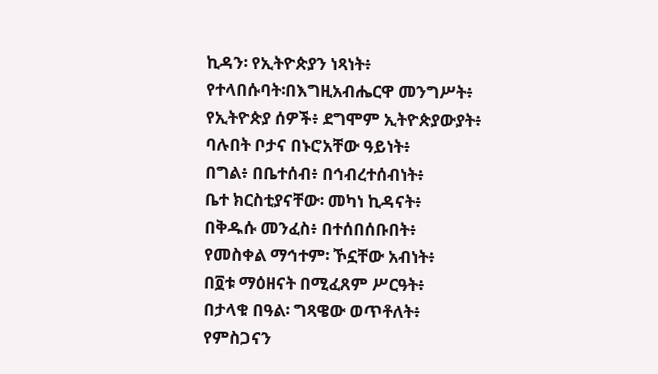ኪዳን፡ የኢትዮጵያን ነጻነት፥
የተላበሱባት፡በእግዚአብሔርዋ መንግሥት፥
የኢትዮጵያ ሰዎች፥ ደግሞም ኢትዮጵያውያት፥
ባሉበት ቦታና በኑሮአቸው ዓይነት፥
በግል፥ በቤተሰብ፥ በኅብረተሰብነት፥
ቤተ ክርስቲያናቸው፡ መካነ ኪዳናት፥
በቅዱሱ መንፈስ፥ በተሰበሰቡበት፥
የመስቀል ማኅተም፡ ኾኗቸው አብነት፥
በ፬ቱ ማዕዘናት በሚፈጸም ሥርዓት፥
በታላቁ በዓል፡ ግጻዌው ወጥቶለት፥
የምስጋናን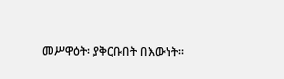መሥዋዕት፡ ያቅርቡበት በእውነት።